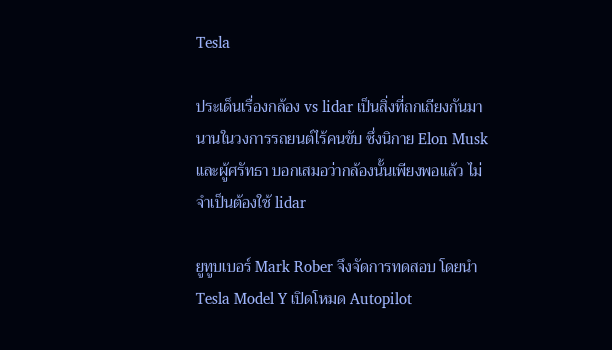Tesla

ประเด็นเรื่องกล้อง vs lidar เป็นสิ่งที่ถกเถียงกันมานานในวงการรถยนต์ไร้คนขับ ซึ่งนิกาย Elon Musk และผู้ศรัทธา บอกเสมอว่ากล้องนั้นเพียงพอแล้ว ไม่จำเป็นต้องใช้ lidar

ยูทูบเบอร์ Mark Rober จึงจัดการทดสอบ โดยนำ Tesla Model Y เปิดโหมด Autopilot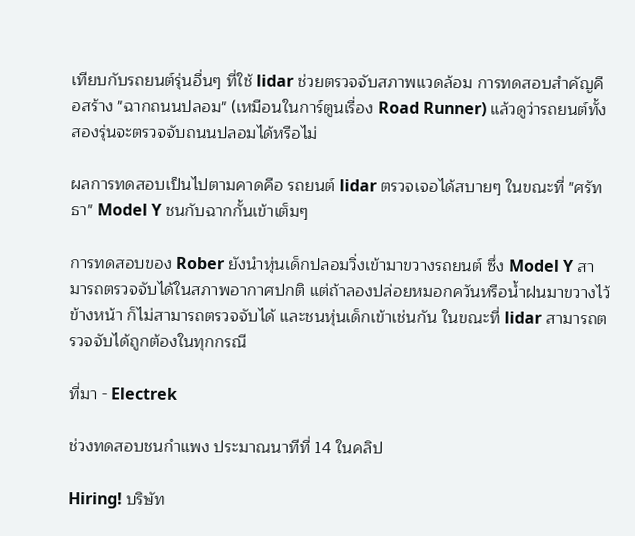เทียบกับรถยนต์รุ่นอื่นๆ ที่ใช้ lidar ช่วยตรวจจับสภาพแวดล้อม การทดสอบสำคัญคือสร้าง "ฉากถนนปลอม" (เหมือนในการ์ตูนเรื่อง Road Runner) แล้วดูว่ารถยนต์ทั้งสองรุ่นจะตรวจจับถนนปลอมได้หรือไม่

ผลการทดสอบเป็นไปตามคาดคือ รถยนต์ lidar ตรวจเจอได้สบายๆ ในขณะที่ "ศรัทธา" Model Y ชนกับฉากกั้นเข้าเต็มๆ

การทดสอบของ Rober ยังนำหุ่นเด็กปลอมวิ่งเข้ามาขวางรถยนต์ ซึ่ง Model Y สามารถตรวจจับได้ในสภาพอากาศปกติ แต่ถ้าลองปล่อยหมอกควันหรือน้ำฝนมาขวางไว้ข้างหน้า ก็ไม่สามารถตรวจจับได้ และชนหุ่นเด็กเข้าเช่นกัน ในขณะที่ lidar สามารถตรวจจับได้ถูกต้องในทุกกรณี

ที่มา - Electrek

ช่วงทดสอบชนกำแพง ประมาณนาทีที่ 14 ในคลิป

Hiring! บริษัท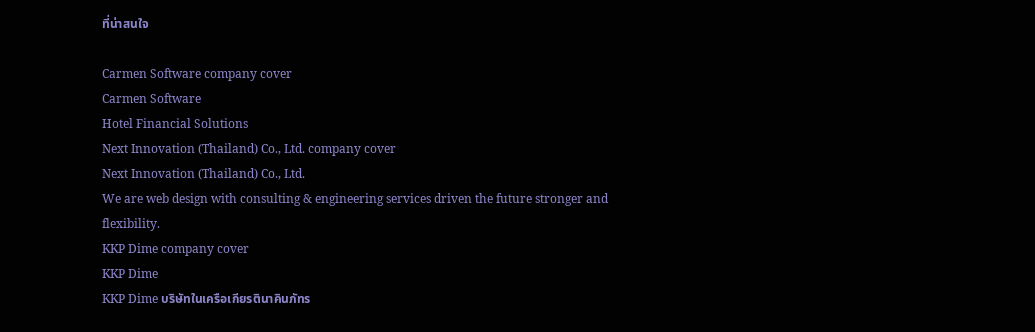ที่น่าสนใจ

Carmen Software company cover
Carmen Software
Hotel Financial Solutions
Next Innovation (Thailand) Co., Ltd. company cover
Next Innovation (Thailand) Co., Ltd.
We are web design with consulting & engineering services driven the future stronger and flexibility.
KKP Dime company cover
KKP Dime
KKP Dime บริษัทในเครือเกียรตินาคินภัทร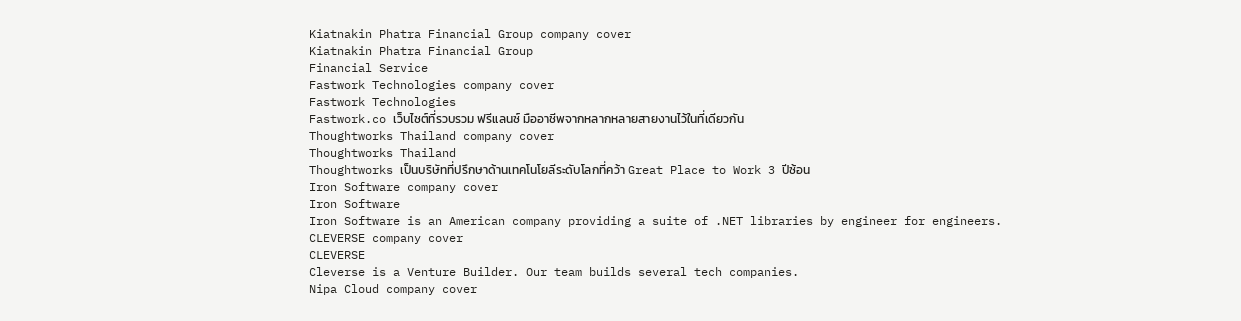Kiatnakin Phatra Financial Group company cover
Kiatnakin Phatra Financial Group
Financial Service
Fastwork Technologies company cover
Fastwork Technologies
Fastwork.co เว็บไซต์ที่รวบรวม ฟรีแลนซ์ มืออาชีพจากหลากหลายสายงานไว้ในที่เดียวกัน
Thoughtworks Thailand company cover
Thoughtworks Thailand
Thoughtworks เป็นบริษัทที่ปรึกษาด้านเทคโนโยลีระดับโลกที่คว้า Great Place to Work 3 ปีซ้อน
Iron Software company cover
Iron Software
Iron Software is an American company providing a suite of .NET libraries by engineer for engineers.
CLEVERSE company cover
CLEVERSE
Cleverse is a Venture Builder. Our team builds several tech companies.
Nipa Cloud company cover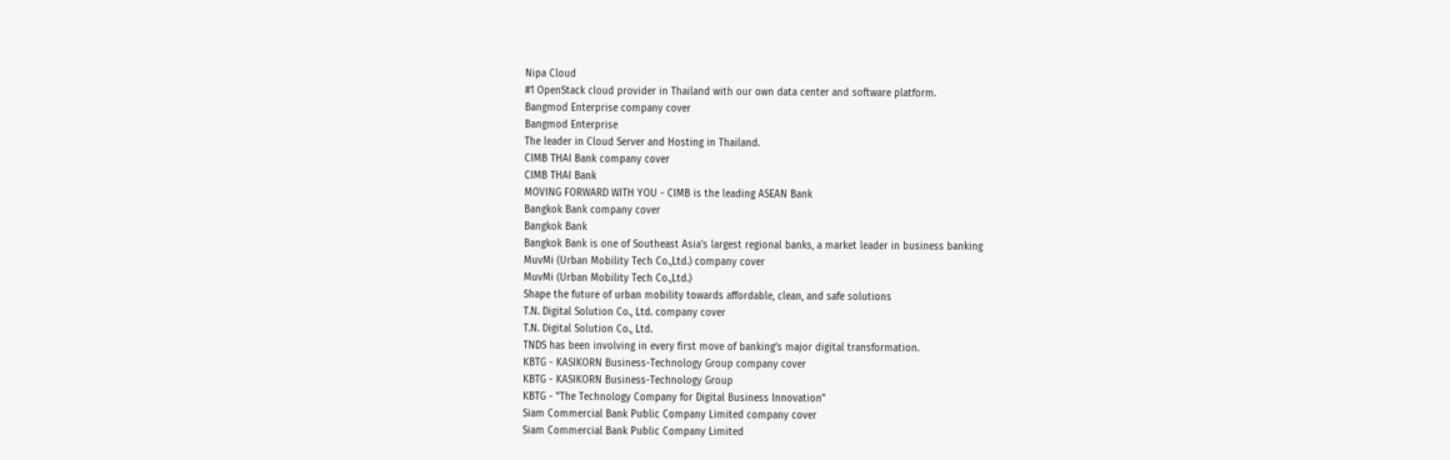Nipa Cloud
#1 OpenStack cloud provider in Thailand with our own data center and software platform.
Bangmod Enterprise company cover
Bangmod Enterprise
The leader in Cloud Server and Hosting in Thailand.
CIMB THAI Bank company cover
CIMB THAI Bank
MOVING FORWARD WITH YOU - CIMB is the leading ASEAN Bank
Bangkok Bank company cover
Bangkok Bank
Bangkok Bank is one of Southeast Asia's largest regional banks, a market leader in business banking
MuvMi (Urban Mobility Tech Co.,Ltd.) company cover
MuvMi (Urban Mobility Tech Co.,Ltd.)
Shape the future of urban mobility towards affordable, clean, and safe solutions
T.N. Digital Solution Co., Ltd. company cover
T.N. Digital Solution Co., Ltd.
TNDS has been involving in every first move of banking’s major digital transformation.
KBTG - KASIKORN Business-Technology Group company cover
KBTG - KASIKORN Business-Technology Group
KBTG - "The Technology Company for Digital Business Innovation"
Siam Commercial Bank Public Company Limited company cover
Siam Commercial Bank Public Company Limited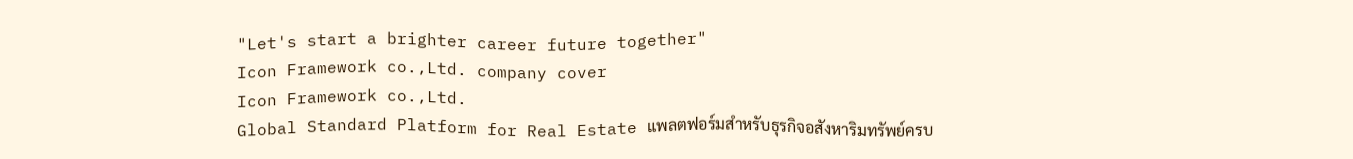"Let's start a brighter career future together"
Icon Framework co.,Ltd. company cover
Icon Framework co.,Ltd.
Global Standard Platform for Real Estate แพลตฟอร์มสำหรับธุรกิจอสังหาริมทรัพย์ครบ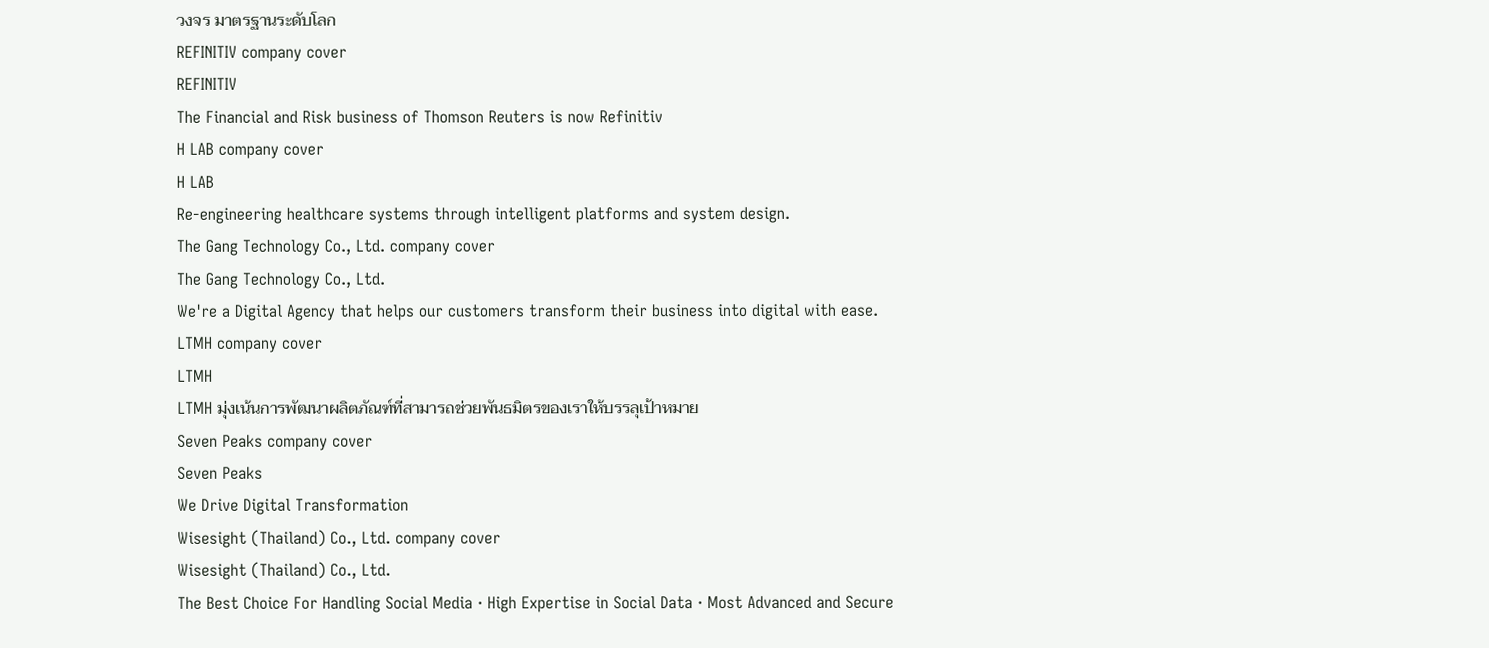วงจร มาตรฐานระดับโลก
REFINITIV company cover
REFINITIV
The Financial and Risk business of Thomson Reuters is now Refinitiv
H LAB company cover
H LAB
Re-engineering healthcare systems through intelligent platforms and system design.
The Gang Technology Co., Ltd. company cover
The Gang Technology Co., Ltd.
We're a Digital Agency that helps our customers transform their business into digital with ease.
LTMH company cover
LTMH
LTMH มุ่งเน้นการพัฒนาผลิตภัณฑ์ที่สามารถช่วยพันธมิตรของเราให้บรรลุเป้าหมาย
Seven Peaks company cover
Seven Peaks
We Drive Digital Transformation
Wisesight (Thailand) Co., Ltd. company cover
Wisesight (Thailand) Co., Ltd.
The Best Choice For Handling Social Media · High Expertise in Social Data · Most Advanced and Secure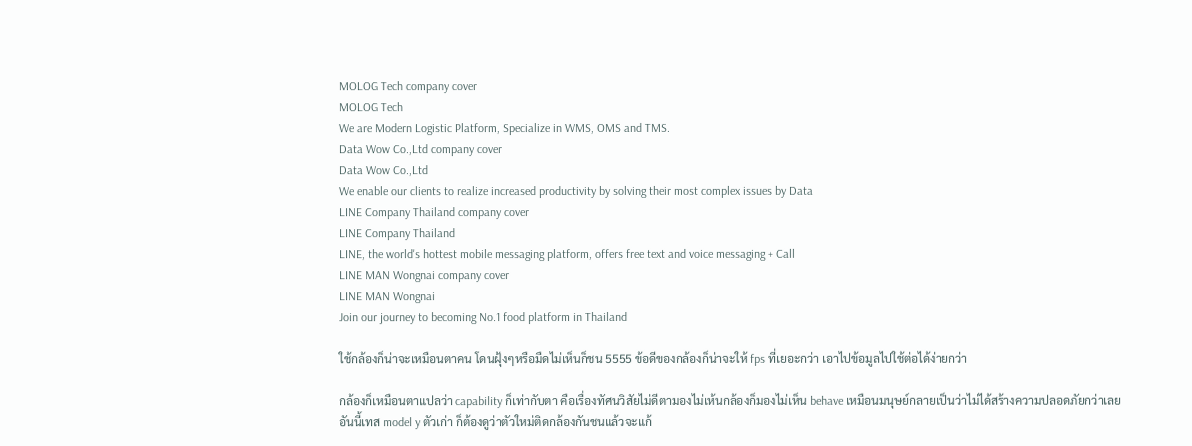MOLOG Tech company cover
MOLOG Tech
We are Modern Logistic Platform, Specialize in WMS, OMS and TMS.
Data Wow Co.,Ltd company cover
Data Wow Co.,Ltd
We enable our clients to realize increased productivity by solving their most complex issues by Data
LINE Company Thailand company cover
LINE Company Thailand
LINE, the world's hottest mobile messaging platform, offers free text and voice messaging + Call
LINE MAN Wongnai company cover
LINE MAN Wongnai
Join our journey to becoming No.1 food platform in Thailand

ใช้กล้องก็น่าจะเหมือนตาคน โดนฝุ้งๆหรือมืดไม่เห็นก็ชน 5555 ข้อดีของกล้องก็น่าจะให้ fps ที่เยอะกว่า เอาไปข้อมูลไปใช้ต่อได้ง่ายกว่า

กล้องก็เหมือนตาแปลว่า capability ก็เท่ากับตา คือเรื่องทัศนวิสัยไม่ดีตามองไม่เห้นกล้องก็มองไม่เห็น behave เหมือนมนุษย์กลายเป็นว่าไม่ได้สร้างความปลอดภัยกว่าเลย
อันนี้เทส model y ตัวเก่า ก็ต้องดูว่าตัวใหม่ติดกล้องกันชนแล้วจะแก้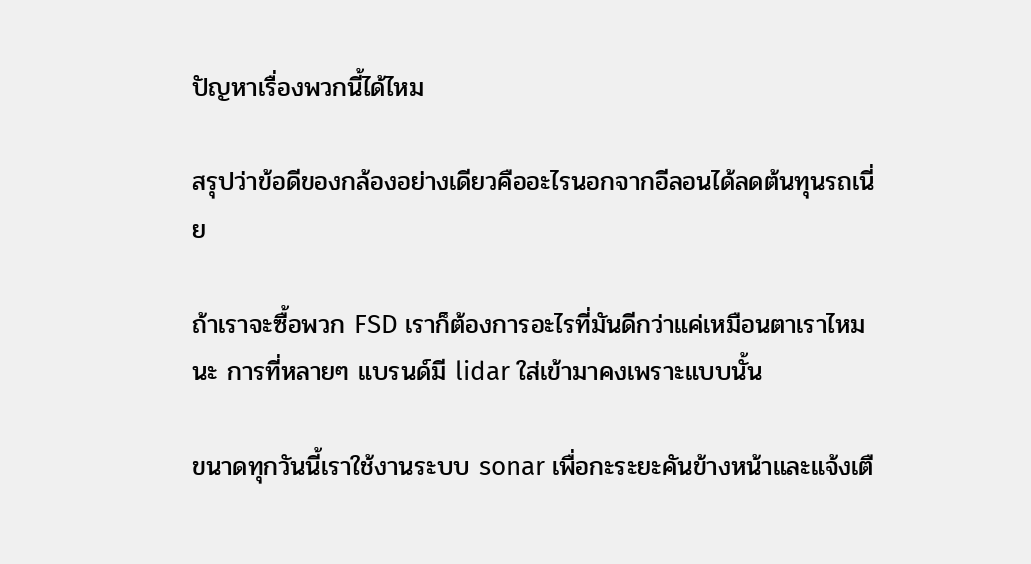ปัญหาเรื่องพวกนี้ได้ไหม

สรุปว่าข้อดีของกล้องอย่างเดียวคืออะไรนอกจากอีลอนได้ลดต้นทุนรถเนี่ย

ถ้าเราจะซื้อพวก FSD เราก็ต้องการอะไรที่มันดีกว่าแค่เหมือนตาเราไหมนะ การที่หลายๆ แบรนด์มี lidar ใส่เข้ามาคงเพราะแบบนั้น

ขนาดทุกวันนี้เราใช้งานระบบ sonar เพื่อกะระยะคันข้างหน้าและแจ้งเตื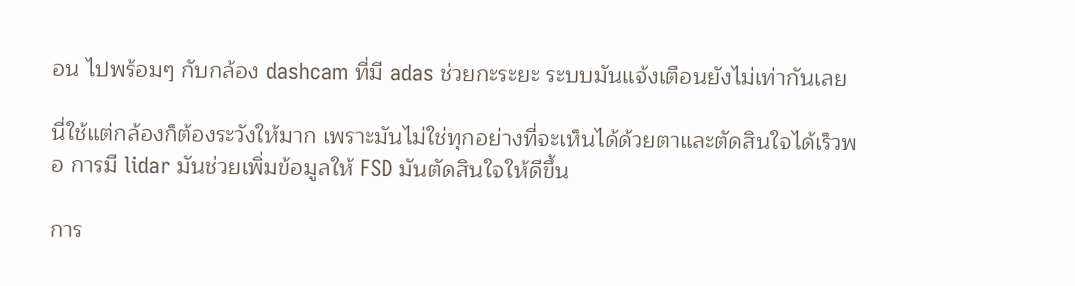อน ไปพร้อมๆ กับกล้อง dashcam ที่มี adas ช่วยกะระยะ ระบบมันแจ้งเตือนยังไม่เท่ากันเลย

นี่ใช้แต่กล้องก็ต้องระวังให้มาก เพราะมันไม่ใช่ทุกอย่างที่จะเห็นได้ด้วยตาและตัดสินใจได้เร็วพอ การมี lidar มันช่วยเพิ่มข้อมูลให้ FSD มันตัดสินใจให้ดีขึ้น

การ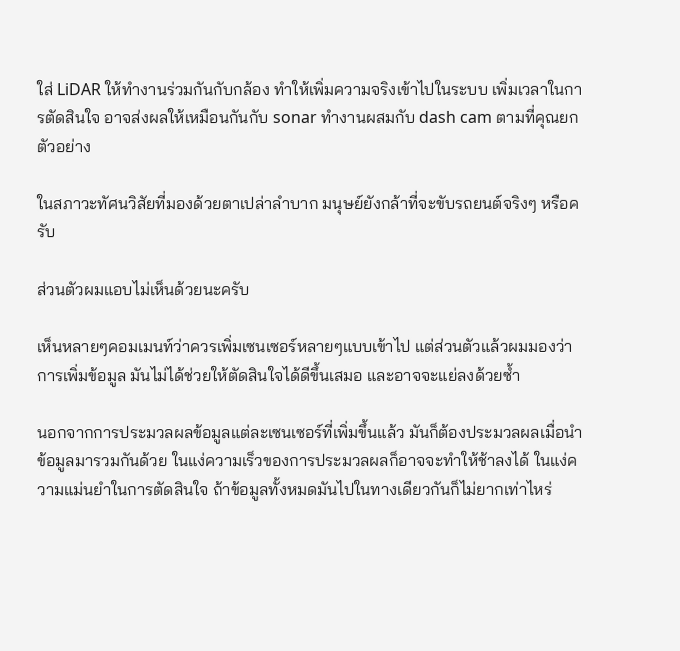ใส่ LiDAR ให้ทำงานร่วมกันกับกล้อง ทำให้เพิ่มความจริงเข้าไปในระบบ เพิ่มเวลาในการตัดสินใจ อาจส่งผลให้เหมือนกันกับ sonar ทำงานผสมกับ dash cam ตามที่คุณยกตัวอย่าง

ในสภาวะทัศนวิสัยที่มองด้วยตาเปล่าลำบาก มนุษย์ยังกล้าที่จะขับรถยนต์จริงๆ หรือครับ

ส่วนตัวผมแอบไม่เห็นด้วยนะครับ

เห็นหลายๆคอมเมนท์ว่าควรเพิ่มเซนเซอร์หลายๆแบบเข้าไป แต่ส่วนตัวแล้วผมมองว่าการเพิ่มข้อมูล มันไม่ได้ช่วยให้ตัดสินใจได้ดีขึ้นเสมอ และอาจจะแย่ลงด้วยซ้ำ

นอกจากการประมวลผลข้อมูลแต่ละเซนเซอร์ที่เพิ่มขึ้นแล้ว มันก็ต้องประมวลผลเมื่อนำข้อมูลมารวมกันด้วย ในแง่ความเร็วของการประมวลผลก็อาจจะทำให้ช้าลงได้ ในแง่ความแม่นยำในการตัดสินใจ ถ้าข้อมูลทั้งหมดมันไปในทางเดียวกันก็ไม่ยากเท่าไหร่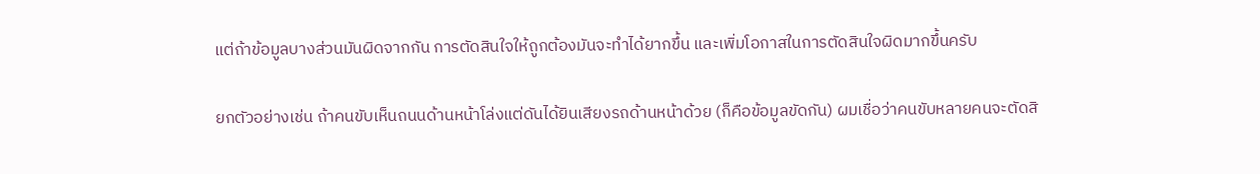แต่ถ้าข้อมูลบางส่วนมันผิดจากกัน การตัดสินใจให้ถูกต้องมันจะทำได้ยากขึ้น และเพิ่มโอกาสในการตัดสินใจผิดมากขึ้นครับ

ยกตัวอย่างเช่น ถ้าคนขับเห็นถนนด้านหน้าโล่งแต่ดันได้ยินเสียงรถด้านหน้าด้วย (ก็คือข้อมูลขัดกัน) ผมเชื่อว่าคนขับหลายคนจะตัดสิ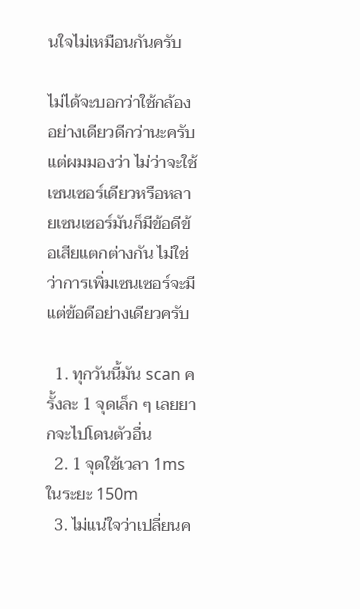นใจไม่เหมือนกันครับ

ไม่ได้จะบอกว่าใช้กล้องอย่างเดียวดีกว่านะครับ แต่ผมมองว่า ไม่ว่าจะใช้เซนเซอร์เดียวหรือหลายเซนเซอร์มันก็มีข้อดีข้อเสียแตกต่างกัน ไม่ใช่ว่าการเพิ่มเซนเซอร์จะมีแต่ข้อดีอย่างเดียวครับ

  1. ทุกวันนี้มัน scan ครั้งละ 1 จุดเล็ก ๆ เลยยากจะไปโดนตัวอื่น
  2. 1 จุดใช้เวลา 1ms ในระยะ 150m
  3. ไม่แน่ใจว่าเปลี่ยนค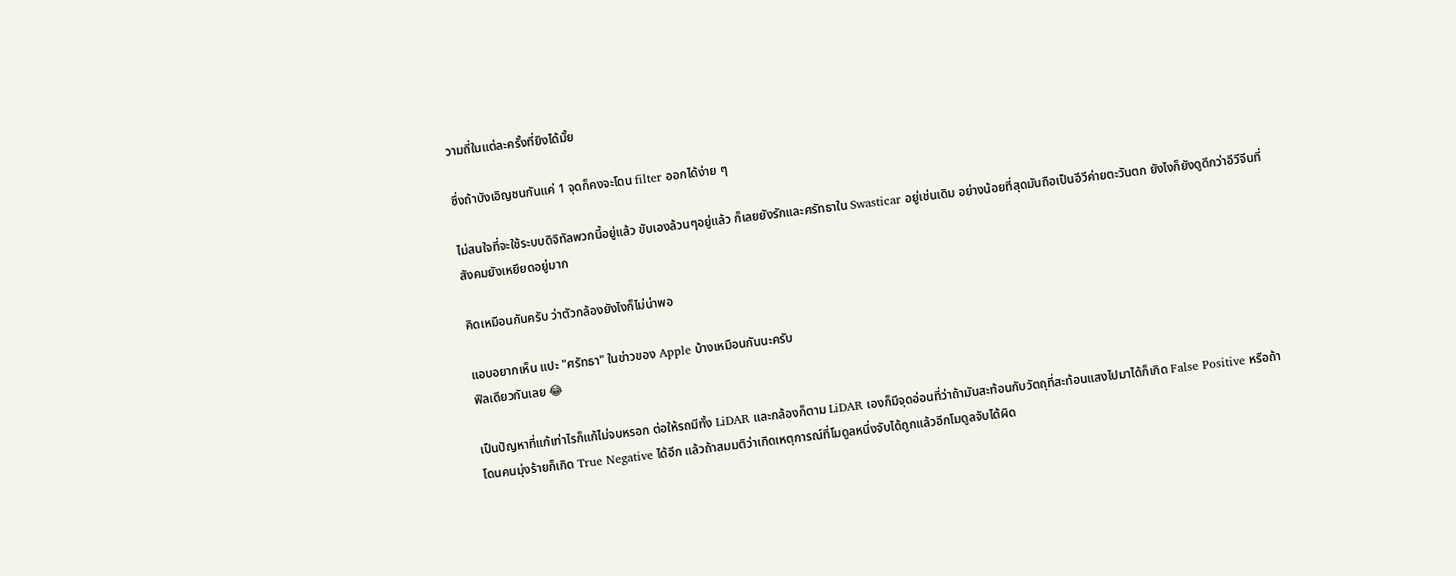วามถี่ในแต่ละครั้งที่ยิงได้มั้ย

ซึ่งถ้าบังเอิญชนกันแค่ 1 จุดก็คงจะโดน filter ออกได้ง่าย ๆ

ไม่สนใจที่จะใช้ระบบดิจิทัลพวกนี้อยู่แล้ว ขับเองล้วนๆอยู่แล้ว ก็เลยยังรักและศรัทธาใน Swasticar อยู่เช่นเดิม อย่างน้อยที่สุดมันถือเป็นอีวีค่ายตะวันตก ยังไงก็ยังดูดีกว่าอีวีจีนที่สังคมยังเหยียดอยู่มาก

คิดเหมือนกันครับ ว่าตัวกล้องยังไงก็ไม่น่าพอ

แอบอยากเห็น แปะ "ศรัทธา" ในข่าวของ Apple บ้างเหมือนกันนะครับ
ฟิลเดียวกันเลย 😂

เป็นปัญหาที่แก้เท่าไรก็แก้ไม่จบหรอก ต่อให้รถมีทั้ง LiDAR และกล้องก็ตาม LiDAR เองก็มีจุดอ่อนที่ว่าถ้ามันสะท้อนกับวัตถุที่สะท้อนแสงไปมาได้ก็เกิด False Positive หรือถ้าโดนคนมุ่งร้ายก็เกิด True Negative ได้อีก แล้วถ้าสมมติว่าเกิดเหตุการณ์ที่โมดูลหนึ่งจับได้ถูกแล้วอีกโมดูลจับได้ผิด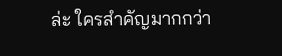ล่ะ ใครสำคัญมากกว่า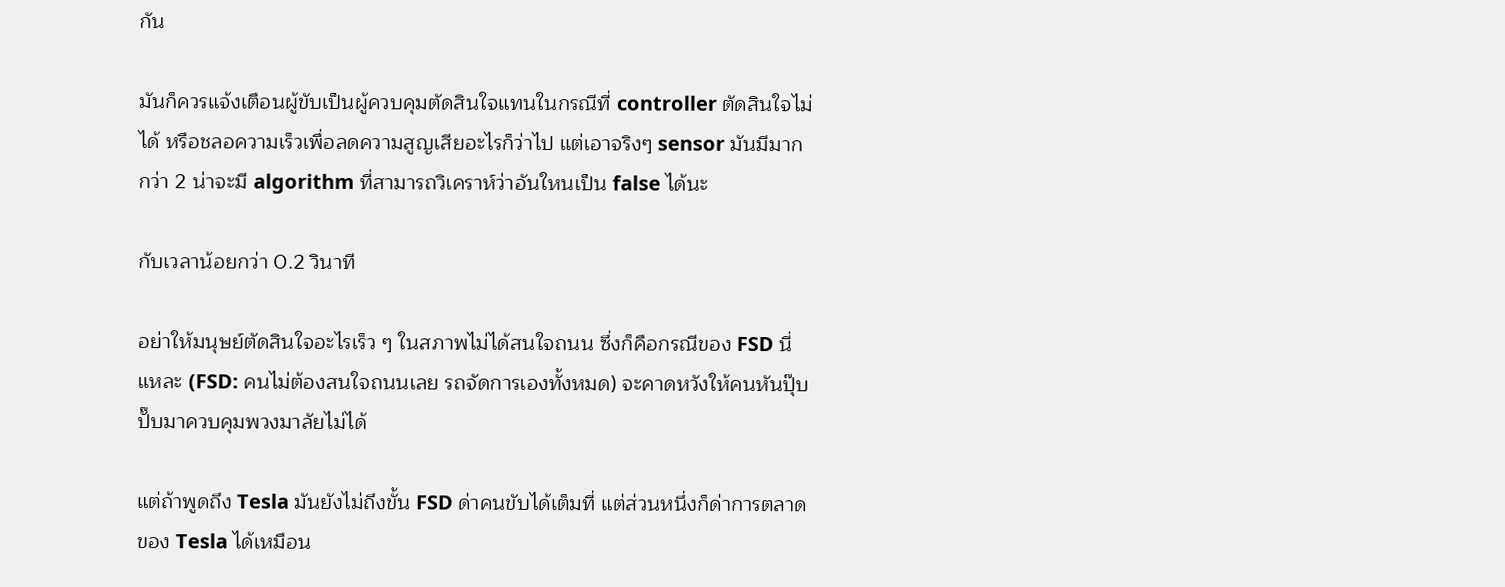กัน

มันก็ควรแจ้งเตือนผู้ขับเป็นผู้ควบคุมตัดสินใจแทนในกรณีที่ controller ตัดสินใจไม่ได้ หรือชลอความเร็วเพื่อลดความสูญเสียอะไรก็ว่าไป แต่เอาจริงๆ sensor มันมีมากกว่า 2 น่าจะมี algorithm ที่สามารถวิเคราห์ว่าอันใหนเป็น false ได้นะ

กับเวลาน้อยกว่า 0.2 วินาที

อย่าให้มนุษย์ตัดสินใจอะไรเร็ว ๆ ในสภาพไม่ได้สนใจถนน ซึ่งก็คือกรณีของ FSD นี่แหละ (FSD: คนไม่ต้องสนใจถนนเลย รถจัดการเองทั้งหมด) จะคาดหวังให้คนหันปุ๊บปั๊บมาควบคุมพวงมาลัยไม่ได้

แต่ถ้าพูดถึง Tesla มันยังไม่ถึงขั้น FSD ด่าคนขับได้เต็มที่ แต่ส่วนหนึ่งก็ด่าการตลาดของ Tesla ได้เหมือน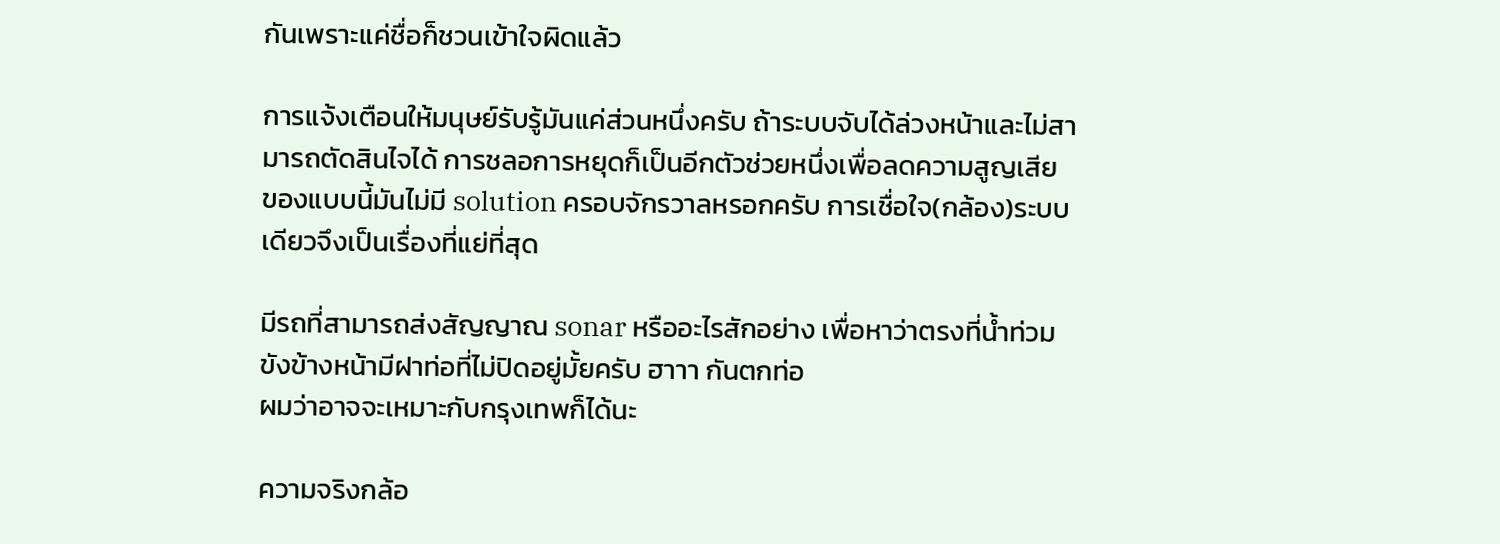กันเพราะแค่ชื่อก็ชวนเข้าใจผิดแล้ว

การแจ้งเตือนให้มนุษย์รับรู้มันแค่ส่วนหนึ่งครับ ถ้าระบบจับได้ล่วงหน้าและไม่สามารถตัดสินไจได้ การชลอการหยุดก็เป็นอีกตัวช่วยหนึ่งเพื่อลดความสูญเสีย ของแบบนี้มันไม่มี solution ครอบจักรวาลหรอกครับ การเชื่อใจ(กล้อง)ระบบเดียวจึงเป็นเรื่องที่แย่ที่สุด

มีรถที่สามารถส่งสัญญาณ sonar หรืออะไรสักอย่าง เพื่อหาว่าตรงที่น้ำท่วมขังข้างหน้ามีฝาท่อที่ไม่ปิดอยู่มั้ยครับ ฮาาา กันตกท่อ
ผมว่าอาจจะเหมาะกับกรุงเทพก็ได้นะ

ความจริงกล้อ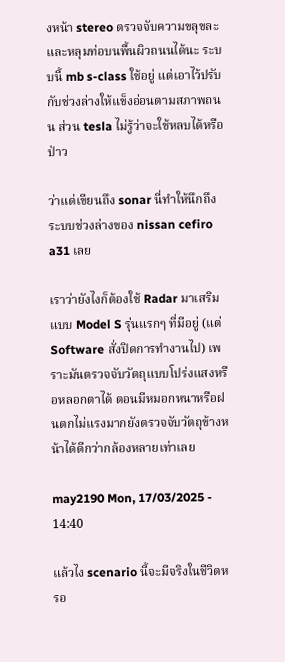งหน้า stereo ตรวจจับความขลุขละและหลุมท่อบนพื้นผิวถนนได้นะ ระบบนี้ mb s-class ใช้อยู่ แต่เอาไว้ปรับกับช่วงล่างให้แข็งอ่อนตามสภาพถนน ส่วน tesla ไม่รู้ว่าจะใช้หลบได้หรือป่าว

ว่าแต่เขียนถึง sonar นี่ทำให้นึกถึงระบบช่วงล่างของ nissan cefiro a31 เลย

เราว่ายังไงก็ต้องใช้ Radar มาเสริมแบบ Model S รุ่นแรกๆ ที่มีอยู่ (แต่ Software สั่งปิดการทำงานไป) เพราะมันตรวจจับวัตถุแบบโปร่งแสงหรือหลอกตาได้ ตอนมีหมอกหนาหรือฝนตกไม่แรงมากยังตรวจจับวัตถุข้างหน้าได้ดีกว่ากล้องหลายเท่าเลย

may2190 Mon, 17/03/2025 - 14:40

แล้วไง scenario นี้จะมีจริงในชีวิตหรอ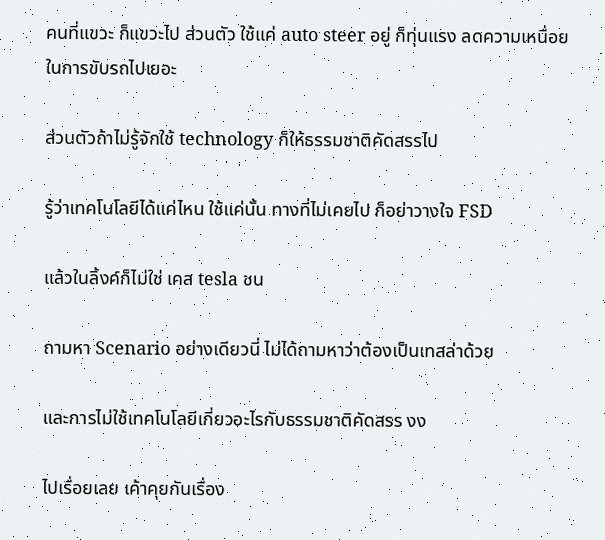คนที่แขวะ ก็แขวะไป ส่วนตัว ใช้แค่ auto steer อยู่ ก็ทุ่นแรง ลดความเหนื่อยในการขับรถไปเยอะ

ส่วนตัวถ้าไม่รู้จักใช้ technology ก็ให้ธรรมชาติคัดสรรไป

รู้ว่าเทคโนโลยีได้แค่ไหน ใช้แค่นั้น ทางที่ไม่เคยไป ก็อย่าวางใจ FSD

แล้วในลิ้งค์ก็ไม่ใช่ เคส tesla ชน

ถามหา Scenario อย่างเดียวนี่ ไม่ได้ถามหาว่าต้องเป็นเทสล่าด้วย

และการไม่ใช้เทคโนโลยีเกี่ยวอะไรกับธรรมชาติคัดสรร งง

ไปเรื่อยเลย เค้าคุยกันเรื่อง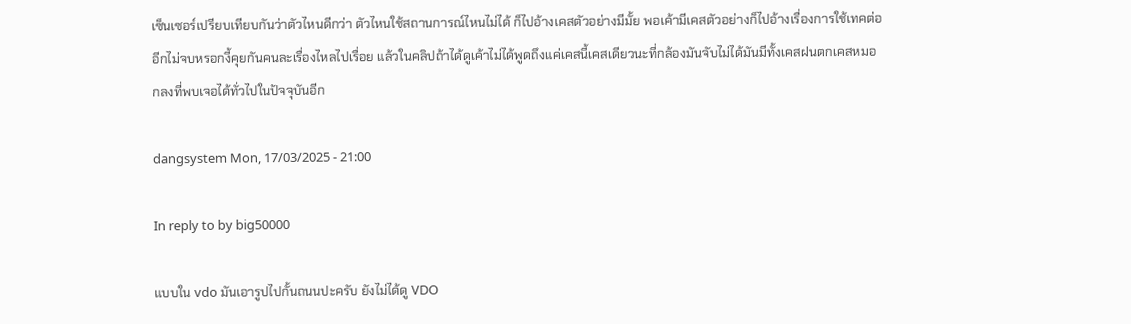เซ็นเซอร์เปรียบเทียบกันว่าตัวไหนดีกว่า ตัวไหนใช้สถานการณ์ไหนไม่ได้ ก็ไปอ้างเคสตัวอย่างมีมั้ย พอเค้ามีเคสตัวอย่างก็ไปอ้างเรื่องการใช้เทคต่ออีกไม่จบหรอกงี้คุยกันคนละเรื่องไหลไปเรื่อย แล้วในคลิปถ้าได้ดูเค้าไม่ได้พูดถึงแค่เคสนี้เคสเดียวนะที่กล้องมันจับไม่ได้มันมีทั้งเคสฝนตกเคสหมอกลงที่พบเจอได้ทั่วไปในปัจจุบันอีก

dangsystem Mon, 17/03/2025 - 21:00

In reply to by big50000

แบบใน vdo มันเอารูปไปกั้นถนนปะครับ ยังไม่ได้ดู VDO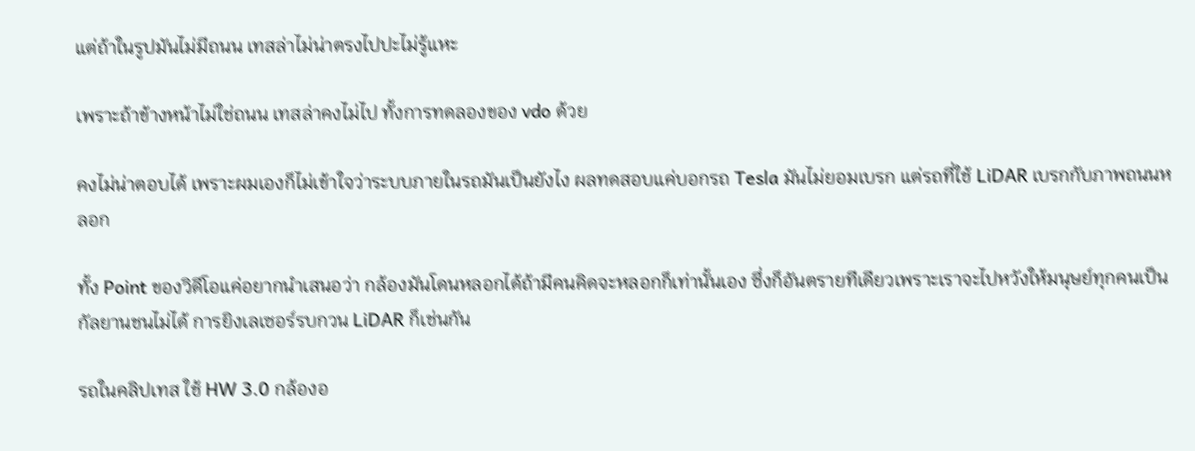แต่ถ้าในรูปมันไม่มีถนน เทสล่าไม่น่าตรงไปปะไม่รู้แหะ

เพราะถ้าข้างหน้าไม่ใช่ถนน เทสล่าคงไม่ไป ทั้งการทดลองของ vdo ด้วย

คงไม่น่าตอบได้ เพราะผมเองก็ไม่เข้าใจว่าระบบภายในรถมันเป็นยังไง ผลทดสอบแค่บอกรถ Tesla มันไม่ยอมเบรก แต่รถที่ใช้ LiDAR เบรกกับภาพถนนหลอก

ทั้ง Point ของวิดีโอแค่อยากนำเสนอว่า กล้องมันโดนหลอกได้ถ้ามีคนคิดจะหลอกก็เท่านั้นเอง ซึ่งก็อันตรายทีเดียวเพราะเราจะไปหวังให้มนุษย์ทุกคนเป็นกัลยานชนไม่ได้ การยิงเลเซอร์รบกวน LiDAR ก็เช่นกัน

รถในคลิปเทส ใช้ HW 3.0 กล้องอ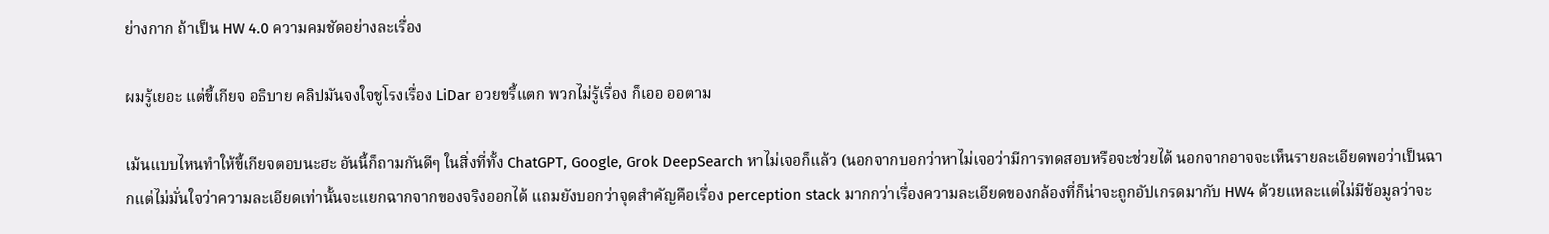ย่างกาก ถ้าเป็น HW 4.0 ความคมชัดอย่างละเรื่อง

ผมรู้เยอะ แต่ขี้เกียจ อธิบาย คลิปมันจงใจชูโรงเรื่อง LiDar อวยขรี้แตก พวกไม่รู้เรื่อง ก็เออ ออตาม

เม้นแบบไหนทำให้ขี้เกียจตอบนะฮะ อันนี้ก็ถามกันดีๆ ในสิ่งที่ทั้ง ChatGPT, Google, Grok DeepSearch หาไม่เจอก็แล้ว (นอกจากบอกว่าหาไม่เจอว่ามีการทดสอบหรือจะช่วยได้ นอกจากอาจจะเห็นรายละเอียดพอว่าเป็นฉากแต่ไม่มั่นใจว่าความละเอียดเท่านั้นจะแยกฉากจากของจริงออกได้ แถมยังบอกว่าจุดสำคัญคือเรื่อง perception stack มากกว่าเรื่องความละเอียดของกล้องที่ก็น่าจะถูกอัปเกรดมากับ HW4 ด้วยแหละแต่ไม่มีข้อมูลว่าจะ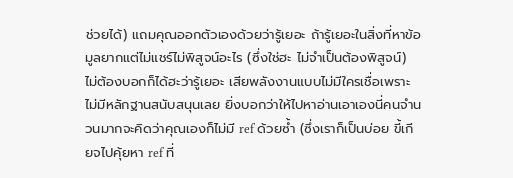ช่วยได้) แถมคุณออกตัวเองด้วยว่ารู้เยอะ ถ้ารู้เยอะในสิ่งที่หาข้อมูลยากแต่ไม่แชร์ไม่พิสูจน์อะไร (ซึ่งใช่ฮะ ไม่จำเป็นต้องพิสูจน์) ไม่ต้องบอกก็ได้ฮะว่ารู้เยอะ เสียพลังงานแบบไม่มีใครเชื่อเพราะไม่มีหลักฐานสนับสนุนเลย ยิ่งบอกว่าให้ไปหาอ่านเอาเองนี่คนจำนวนมากจะคิดว่าคุณเองก็ไม่มี ref ด้วยซ้ำ (ซึ่งเราก็เป็นบ่อย ขี้เกียจไปคุ้ยหา ref ที่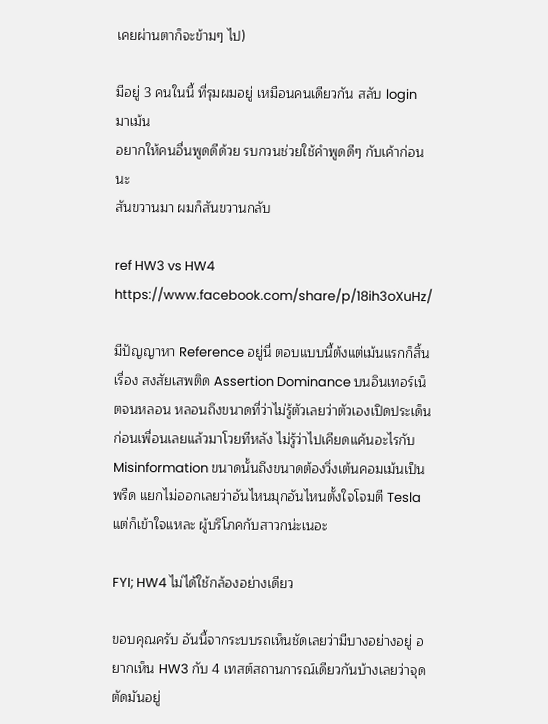เคยผ่านตาก็จะข้ามๆ ไป)

มีอยู่ 3 คนในนี้ ที่รุมผมอยู่ เหมือนคนเดียวกัน สลับ login มาเม้น
อยากให้คนอื่นพูดดีด้วย รบกวนช่วยใช้คำพูดดีๆ กับเค้าก่อนนะ
สันขวานมา ผมก็สันขวานกลับ

ref HW3 vs HW4
https://www.facebook.com/share/p/18ih3oXuHz/

มีปัญญาหา Reference อยู่นี่ ตอบแบบนี้ต้งแต่เม้นแรกก็สิ้นเรื่อง สงสัยเสพติด Assertion Dominance บนอินเทอร์เน็ตจนหลอน หลอนถึงขนาดที่ว่าไม่รู้ตัวเลยว่าตัวเองเปิดประเด็นก่อนเพื่อนเลยแล้วมาโวยทีหลัง ไม่รู้ว่าไปเคียดแค้นอะไรกับ Misinformation ขนาดนั้นถึงขนาดต้องวิ่งเต้นคอมเม้นเป็นพรืด แยกไม่ออกเลยว่าอันไหนมุกอันไหนตั้งใจโจมตี Tesla แต่ก็เข้าใจแหละ ผู้บริโภคกับสาวกน่ะเนอะ

FYI; HW4 ไม่ได้ใช้กล้องอย่างเดียว

ขอบคุณครับ อันนี้จากระบบรถเห็นชัดเลยว่ามีบางอย่างอยู่ อยากเห็น HW3 กับ 4 เทสต์สถานการณ์เดียวกันบ้างเลยว่าจุดตัดมันอยู่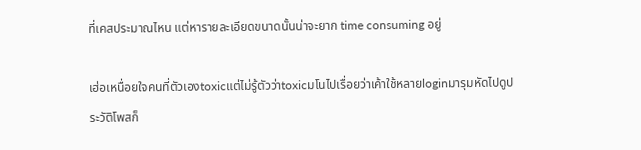ที่เคสประมาณไหน แต่หารายละเอียดขนาดนั้นน่าจะยาก time consuming อยู่

เฮ่อเหนื่อยใจคนที่ตัวเองtoxicแต่ไม่รู้ตัวว่าtoxicมโนไปเรื่อยว่าเค้าใช้หลายloginมารุมหัดไปดูประวัติโพสก็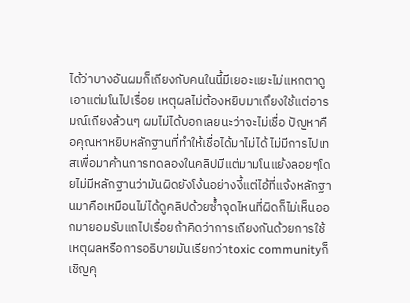ได้ว่าบางอันผมก็เถียงกับคนในนี้มีเยอะแยะไม่แหกตาดูเอาแต่มโนไปเรื่อย เหตุผลไม่ต้องหยิบมาเถึยงใช้แต่อารมณ์เถียงล้วนๆ ผมไม่ได้บอกเลยนะว่าจะไม่เชื่อ ปัญหาคือคุณหาหยิบหลักฐานที่ทำให้เชื่อได้มาไม่ได้ ไม่มีการไปเทสเพื่อมาค้านการทดลองในคลิปมีแต่มามโนแย้งลอยๆโดยไม่มีหลักฐานว่ามันผิดยังโง้นอย่างงี้แต่ไอ้ที่แจ้งหลักฐานมาคือเหมือนไม่ได้ดูคลิปด้วยซ้ำจุดไหนที่ผิดก็ไม่เห็นออกมายอมรับแถไปเรื่อยถ้าคิดว่าการเถียงกันด้วยการใช้เหตุผลหรือการอธิบายมันเรียกว่าtoxic communityก็เชิญคุ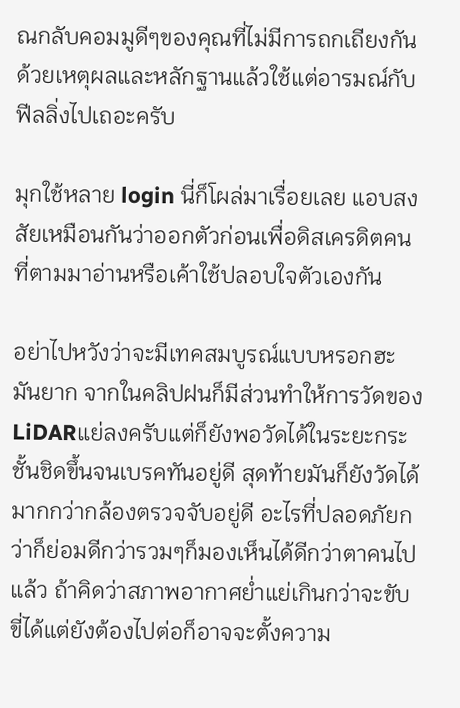ณกลับคอมมูดีๆของคุณที่ไม่มีการถกเถียงกันด้วยเหตุผลและหลักฐานแล้วใช้แต่อารมณ์กับฟีลลิ่งไปเถอะครับ

มุกใช้หลาย login นี่ก็โผล่มาเรื่อยเลย แอบสงสัยเหมือนกันว่าออกตัวก่อนเพื่อดิสเครดิตคนที่ตามมาอ่านหรือเค้าใช้ปลอบใจตัวเองกัน

อย่าไปหวังว่าจะมีเทคสมบูรณ์แบบหรอกฮะมันยาก จากในคลิปฝนก็มีส่วนทำให้การวัดของLiDARแย่ลงครับแต่ก็ยังพอวัดได้ในระยะกระชั้นชิดขึ้นจนเบรคทันอยู่ดี สุดท้ายมันก็ยังวัดได้มากกว่ากล้องตรวจจับอยู่ดี อะไรที่ปลอดภัยกว่าก็ย่อมดีกว่ารวมๆก็มองเห็นได้ดีกว่าตาคนไปแล้ว ถ้าคิดว่าสภาพอากาศย่ำแย่เกินกว่าจะขับขี่ได้แต่ยังต้องไปต่อก็อาจจะตั้งความ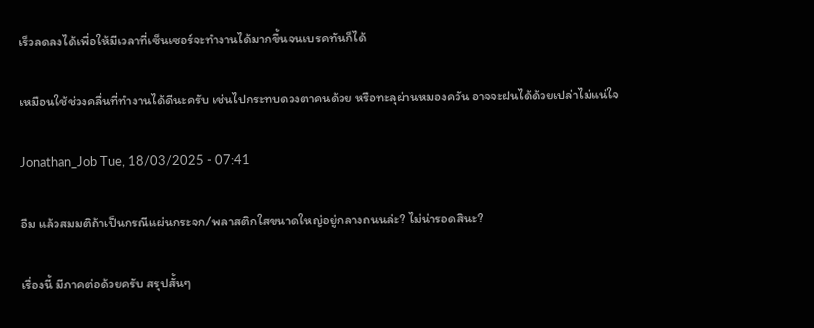เร็วลดลงได้เพื่อให้มีเวลาที่เซ็นเซอร์จะทำงานได้มากขึ้นจนเบรคทันก็ได้

เหมือนใช้ช่วงคลื่นที่ทำงานได้ดีนะครับ เช่นไปกระทบดวงตาคนด้วย หรือทะลุผ่านหมองควัน อาจจะฝนได้ด้วยเปล่าไม่แน่ใจ

Jonathan_Job Tue, 18/03/2025 - 07:41

อืม แล้วสมมติถ้าเป็นกรณีแผ่นกระจก/พลาสติกใสขนาดใหญ่อยู่กลางถนนล่ะ? ไม่น่ารอดสินะ?

เรื่องนี้ มีภาคต่อด้วยครับ สรุปสั้นๆ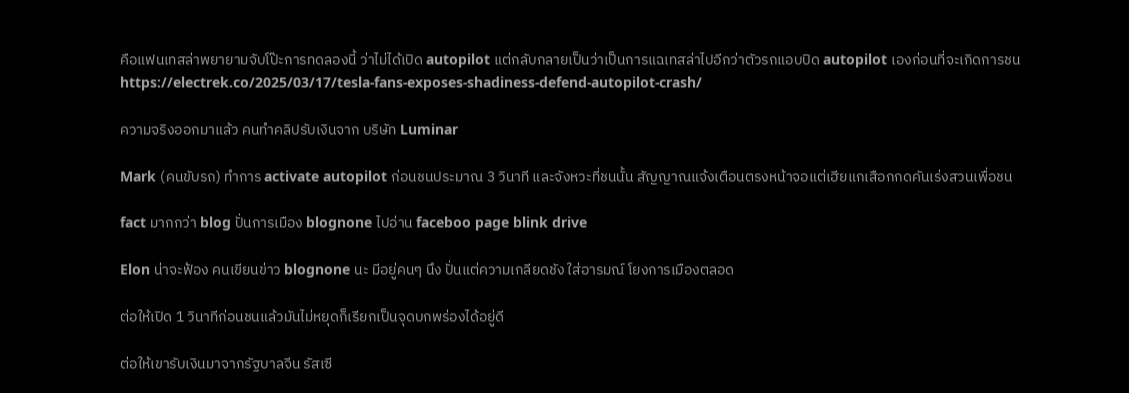คือแฟนเทสล่าพยายามจับโป๊ะการทดลองนี้ ว่าไม่ได้เปิด autopilot แต่กลับกลายเป็นว่าเป็นการแฉเทสล่าไปอีกว่าตัวรถแอบปิด autopilot เองก่อนที่จะเกิดการชน https://electrek.co/2025/03/17/tesla-fans-exposes-shadiness-defend-autopilot-crash/

ความจริงออกมาแล้ว คนทำคลิปรับเงินจาก บริษัท Luminar

Mark (คนขับรถ) ทำการ activate autopilot ก่อนชนประมาณ 3 วินาที และจังหวะที่ชนนั้น สัญญาณแจ้งเตือนตรงหน้าจอแต่เฮียแกเสือกกดคันเร่งสวนเพื่อชน

fact มากกว่า blog ปั่นการเมือง blognone ไปอ่าน faceboo page blink drive

Elon น่าจะฟ้อง คนเขียนข่าว blognone นะ มีอยู่คนๆ นึง ปั่นแต่ความเกลียดชัง ใส่อารมณ์ โยงการเมืองตลอด

ต่อให้เปิด 1 วินาทีก่อนชนแล้วมันไม่หยุดก็เรียกเป็นจุดบกพร่องได้อยู่ดี

ต่อให้เขารับเงินมาจากรัฐบาลจีน รัสเซี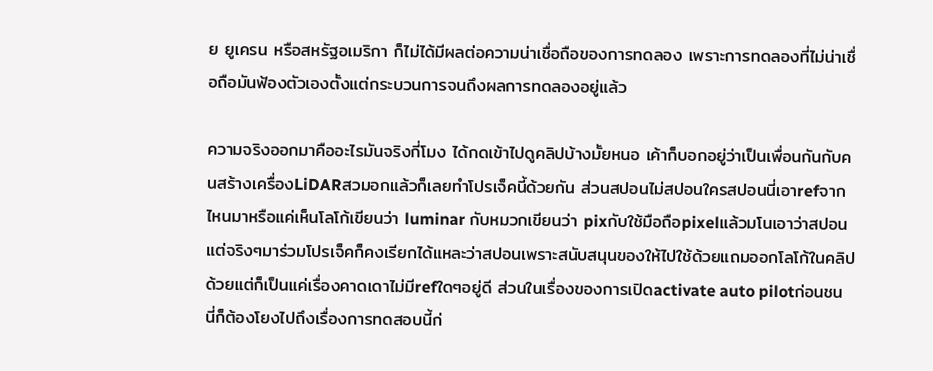ย ยูเครน หรือสหรัฐอเมริกา ก็ไม่ได้มีผลต่อความน่าเชื่อถือของการทดลอง เพราะการทดลองที่ไม่น่าเชื่อถือมันฟ้องตัวเองตั้งแต่กระบวนการจนถึงผลการทดลองอยู่แล้ว

ความจริงออกมาคืออะไรมันจริงกี่โมง ได้กดเข้าไปดูคลิปบ้างมั้ยหนอ เค้าก็บอกอยู่ว่าเป็นเพื่อนกันกับคนสร้างเครื่องLiDARสวมอกแล้วก็เลยทำโปรเจ็คนี้ด้วยกัน ส่วนสปอนไม่สปอนใครสปอนนี่เอาrefจากไหนมาหรือแค่เห็นโลโก้เขียนว่า luminar กับหมวกเขียนว่า pixกับใช้มือถือpixelแล้วมโนเอาว่าสปอนแต่จริงๆมาร่วมโปรเจ็คก็คงเรียกได้แหละว่าสปอนเพราะสนับสนุนของให้ไปใช้ด้วยแถมออกโลโก้ในคลิปด้วยแต่ก็เป็นแค่เรื่องคาดเดาไม่มีrefใดๆอยู่ดี ส่วนในเรื่องของการเปิดactivate auto pilotก่อนชนนี่ก็ต้องโยงไปถึงเรื่องการทดสอบนี้ก่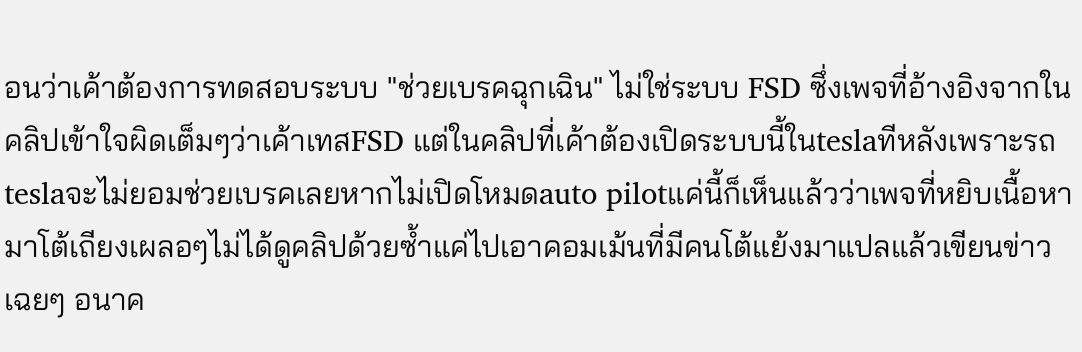อนว่าเค้าต้องการทดสอบระบบ "ช่วยเบรคฉุกเฉิน" ไม่ใช่ระบบ FSD ซึ่งเพจที่อ้างอิงจากในคลิปเข้าใจผิดเต็มๆว่าเค้าเทสFSD แต่ในคลิปที่เค้าต้องเปิดระบบนี้ในteslaทีหลังเพราะรถteslaจะไม่ยอมช่วยเบรคเลยหากไม่เปิดโหมดauto pilotแค่นี้ก็เห็นแล้วว่าเพจที่หยิบเนื้อหามาโต้เถียงเผลอๆไม่ได้ดูคลิปด้วยซ้ำแค่ไปเอาคอมเม้นที่มีคนโต้แย้งมาแปลแล้วเขียนข่าวเฉยๆ อนาค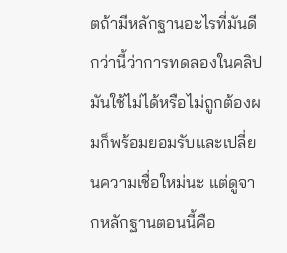ตถ้ามีหลักฐานอะไรที่มันดีกว่านี้ว่าการทดลองในคลิปมันใช้ไม่ได้หรือไม่ถูกต้องผมก็พร้อมยอมรับและเปลี่ยนความเชื่อใหม่นะ แต่ดูจากหลักฐานตอนนี้คือ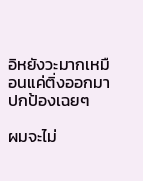อิหยังวะมากเหมือนแค่ติ่งออกมาปกป้องเฉยๆ

ผมจะไม่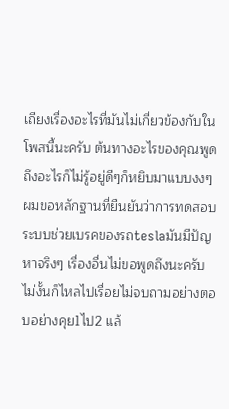เถียงเรื่องอะไรที่มันไม่เกี่ยวข้องกับในโพสนี้นะครับ ต้นทางอะไรของคุณพูดถึงอะไรก็ไม่รู้อยู่ดีๆก็หยิบมาแบบงงๆ
ผมขอหลักฐานที่ยืนยันว่าการทดสอบระบบช่วยเบรคของรถteslaมันมีปัญหาจริงๆ เรื่องอื่นไม่ขอพูดถึงนะครับไม่งั้นก็ไหลไปเรื่อยไม่จบถามอย่างตอบอย่างคุย1ไป2 แล้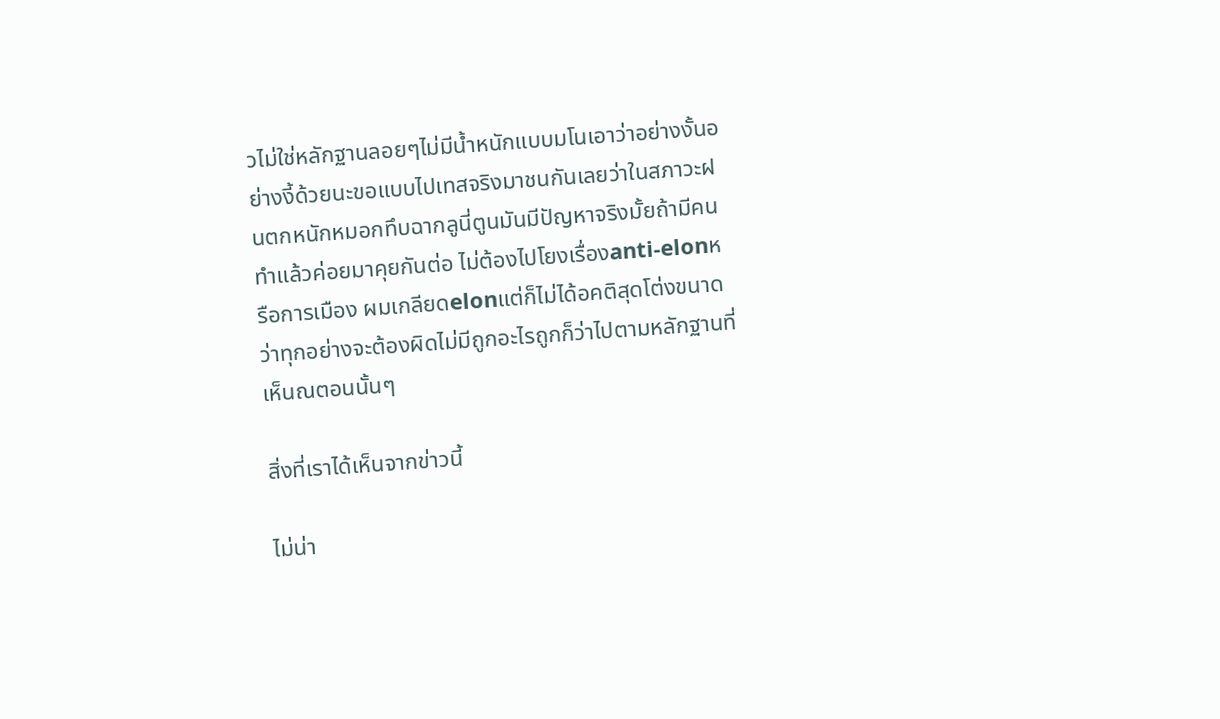วไม่ใช่หลักฐานลอยๆไม่มีน้ำหนักแบบมโนเอาว่าอย่างงั้นอย่างงี้ด้วยนะขอแบบไปเทสจริงมาชนกันเลยว่าในสภาวะฝนตกหนักหมอกทึบฉากลูนี่ตูนมันมีปัญหาจริงมั้ยถ้ามีคนทำแล้วค่อยมาคุยกันต่อ ไม่ต้องไปโยงเรื่องanti-elonหรือการเมือง ผมเกลียดelonแต่ก็ไม่ได้อคติสุดโต่งขนาดว่าทุกอย่างจะต้องผิดไม่มีถูกอะไรถูกก็ว่าไปตามหลักฐานที่เห็นณตอนนั้นๆ

สิ่งที่เราได้เห็นจากข่าวนี้

ไม่น่า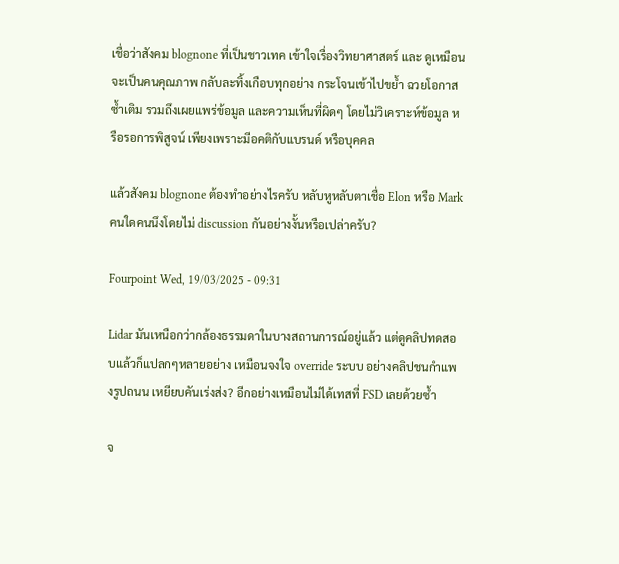เชื่อว่าสังคม blognone ที่เป็นชาวเทค เข้าใจเรื่องวิทยาศาสตร์ และ ดูเหมือนจะเป็นคนคุณภาพ กลับละทิ้งเกือบทุกอย่าง กระโจนเข้าไปขย้ำ ฉวยโอกาสซ้ำเติม รวมถึงเผยแพร่ข้อมูล และความเห็นที่ผิดๆ โดยไม่วิเคราะห์ข้อมูล หรือรอการพิสูจน์ เพียงเพราะมีอคติกับแบรนด์ หรือบุคคล

แล้วสังคม blognone ต้องทำอย่างไรครับ หลับหูหลับตาเชื่อ Elon หรือ Mark คนใดคนนึงโดยไม่ discussion กันอย่างงั้นหรือเปล่าครับ?

Fourpoint Wed, 19/03/2025 - 09:31

Lidar มันเหนือกว่ากล้องธรรมดาในบางสถานการณ์อยู่แล้ว แต่ดูคลิปทดสอบแล้วก็แปลกๆหลายอย่าง เหมือนจงใจ override ระบบ อย่างคลิปชนกำแพงรูปถนน เหยียบคันเร่งส่ง? อีกอย่างเหมือนไม่ได้เทสที่ FSD เลยด้วยซ้ำ

จ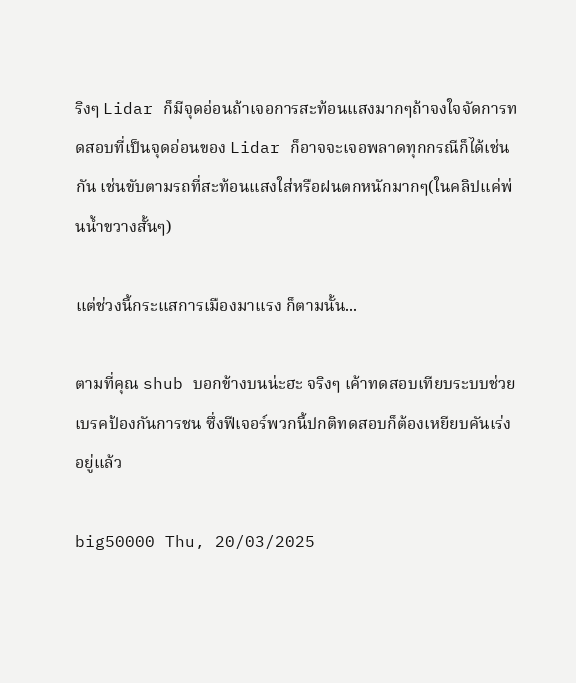ริงๆ Lidar ก็มีจุดอ่อนถ้าเจอการสะท้อนแสงมากๆถ้าจงใจจัดการทดสอบที่เป็นจุดอ่อนของ Lidar ก็อาจจะเจอพลาดทุกกรณีก็ได้เช่นกัน เช่นขับตามรถที่สะท้อนแสงใส่หรือฝนตกหนักมากๆ(ในคลิปแค่พ่นน้ำขวางสั้นๆ)

แต่ช่วงนี้กระแสการเมืองมาแรง ก็ตามนั้น...

ตามที่คุณ shub บอกข้างบนน่ะฮะ จริงๆ เค้าทดสอบเทียบระบบช่วยเบรคป้องกันการชน ซึ่งฟีเจอร์พวกนี้ปกติทดสอบก็ต้องเหยียบคันเร่งอยู่แล้ว

big50000 Thu, 20/03/2025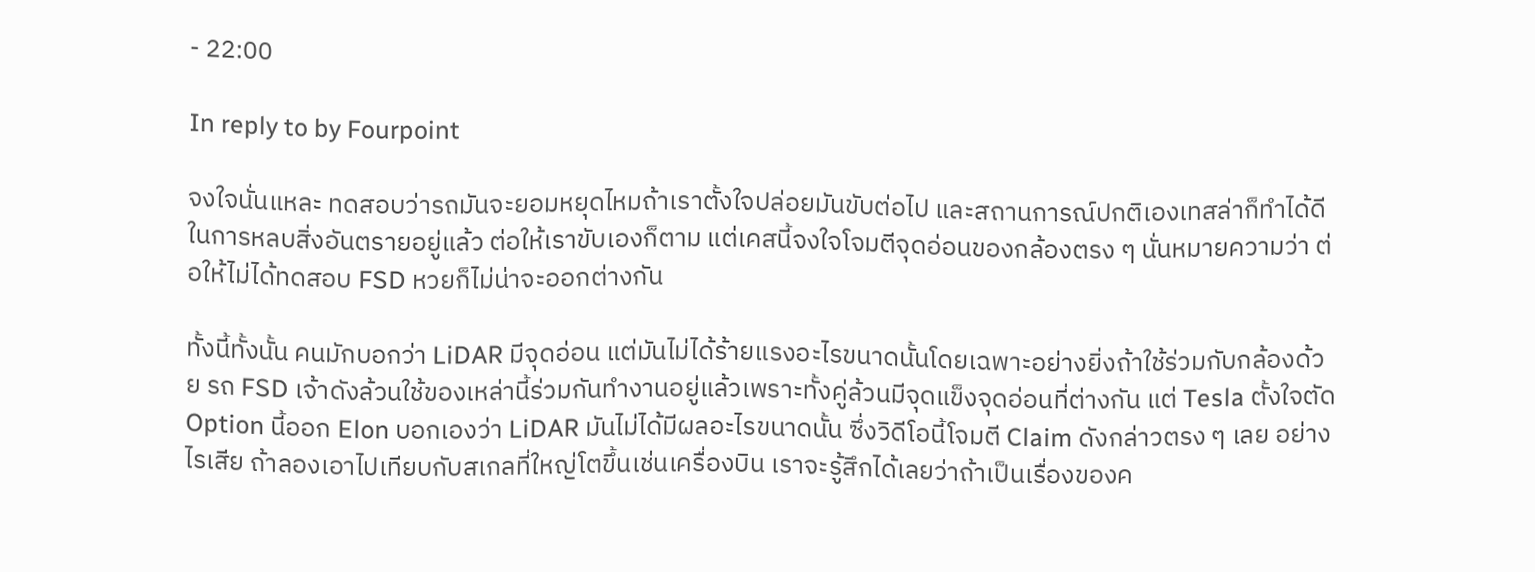- 22:00

In reply to by Fourpoint

จงใจนั่นแหละ ทดสอบว่ารถมันจะยอมหยุดไหมถ้าเราตั้งใจปล่อยมันขับต่อไป และสถานการณ์ปกติเองเทสล่าก็ทำได้ดีในการหลบสิ่งอันตรายอยู่แล้ว ต่อให้เราขับเองก็ตาม แต่เคสนี้จงใจโจมตีจุดอ่อนของกล้องตรง ๆ นั่นหมายความว่า ต่อให้ไม่ได้ทดสอบ FSD หวยก็ไม่น่าจะออกต่างกัน

ทั้งนี้ทั้งนั้น คนมักบอกว่า LiDAR มีจุดอ่อน แต่มันไม่ได้ร้ายแรงอะไรขนาดนั้นโดยเฉพาะอย่างยิ่งถ้าใช้ร่วมกับกล้องด้วย รถ FSD เจ้าดังล้วนใช้ของเหล่านี้ร่วมกันทำงานอยู่แล้วเพราะทั้งคู่ล้วนมีจุดแข็งจุดอ่อนที่ต่างกัน แต่ Tesla ตั้งใจตัด Option นี้ออก Elon บอกเองว่า LiDAR มันไม่ได้มีผลอะไรขนาดนั้น ซึ่งวิดีโอนี้โจมตี Claim ดังกล่าวตรง ๆ เลย อย่างไรเสีย ถ้าลองเอาไปเทียบกับสเกลที่ใหญ่โตขึ้นเช่นเครื่องบิน เราจะรู้สึกได้เลยว่าถ้าเป็นเรื่องของค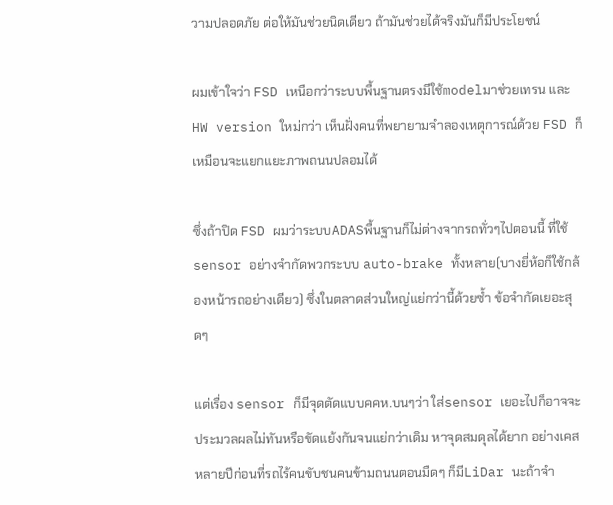วามปลอดภัย ต่อให้มันช่วยนิดเดียว ถ้ามันช่วยได้จริงมันก็มีประโยชน์

ผมเข้าใจว่า FSD เหนือกว่าระบบพื้นฐานตรงมีใช้modelมาช่วยเทรน และHW version ใหม่กว่า เห็นฝั่งคนที่พยายามจำลองเหตุการณ์ด้วย FSD ก็เหมือนจะแยกแยะภาพถนนปลอมได้

ซึ่งถ้าปิด FSD ผมว่าระบบADASพื้นฐานก็ไม่ต่างจากรถทั่วๆไปตอนนี้ ที่ใช้sensor อย่างจำกัดพวกระบบ auto-brake ทั้งหลาย(บางยี่ห้อก็ใช้กล้องหน้ารถอย่างเดียว) ซึ่งในตลาดส่วนใหญ่แย่กว่านี้ด้วยซ้ำ ข้อจำกัดเยอะสุดๆ

แต่เรื่อง sensor ก็มีจุดตัดแบบคคห.บนๆว่า ใส่sensor เยอะไปก็อาจจะประมวลผลไม่ทันหรือขัดแย้งกันจนแย่กว่าเดิม หาจุดสมดุลได้ยาก อย่างเคสหลายปีก่อนที่รถไร้คนขับชนคนข้ามถนนตอนมืดๆ ก็มีLiDar นะถ้าจำ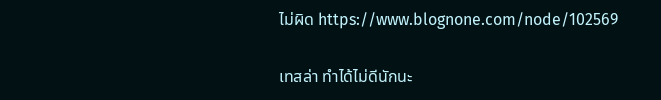ไม่ผิด https://www.blognone.com/node/102569

เทสล่า ทำได้ไม่ดีนักนะ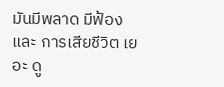มันมีพลาด มีฟ้อง และ การเสียชีวิต เยอะ ดู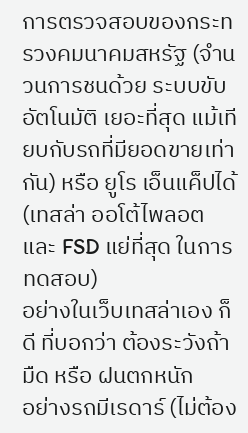การตรวจสอบของกระทรวงคมนาคมสหรัฐ (จำนวนการชนด้วย ระบบขับอัตโนมัติ เยอะที่สุด แม้เทียบกับรถที่มียอดขายเท่ากัน) หรือ ยูโร เอ็นแค็ปได้ (เทสล่า ออโต้ไพลอต และ FSD แย่ที่สุด ในการทดสอบ)
อย่างในเว็บเทสล่าเอง ก็ดี ที่บอกว่า ต้องระวังถ้า มืด หรือ ฝนตกหนัก
อย่างรถมีเรดาร์ (ไม่ต้อง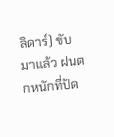ลิดาร์) ขับมาแล้ว ฝนตกหนักที่ปัด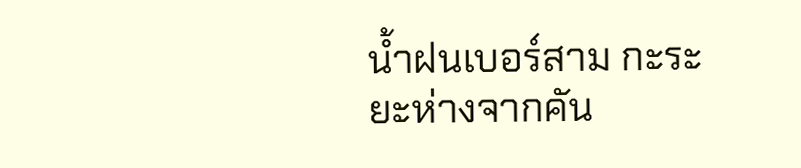น้ำฝนเบอร์สาม กะระยะห่างจากคัน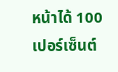หน้าได้ 100 เปอร์เซ็นต์